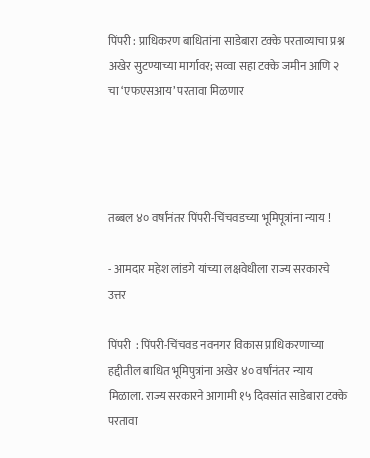पिंपरी : प्राधिकरण बाधितांना साडेबारा टक्के परताव्याचा प्रश्न अखेर सुटण्याच्या मार्गावर; सव्वा सहा टक्के जमीन आणि २ चा ‘एफएसआय’ परतावा मिळणार




तब्बल ४० वर्षांनंतर पिंपरी-चिंचवडच्या भूमिपूत्रांना न्याय !

- आमदार महेश लांडगे यांच्या लक्षवेधीला राज्य सरकारचे उत्तर

पिंपरी  : पिंपरी-चिंचवड नवनगर विकास प्राधिकरणाच्या हद्दीतील बाधित भूमिपुत्रांना अखेर ४० वर्षांनंतर न्याय मिळाला. राज्य सरकारने आगामी १५ दिवसांत साडेबारा टक्के परतावा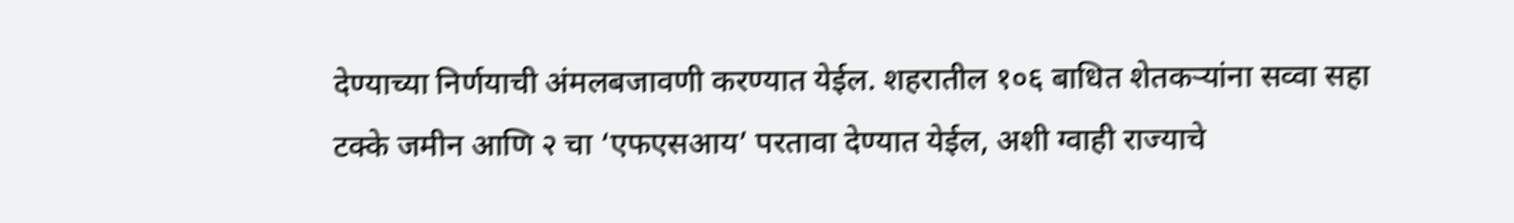देण्याच्या निर्णयाची अंमलबजावणी करण्यात येईल. शहरातील १०६ बाधित शेतकऱ्यांना सव्वा सहा टक्के जमीन आणि २ चा ‘एफएसआय’ परतावा देण्यात येईल, अशी ग्वाही राज्याचे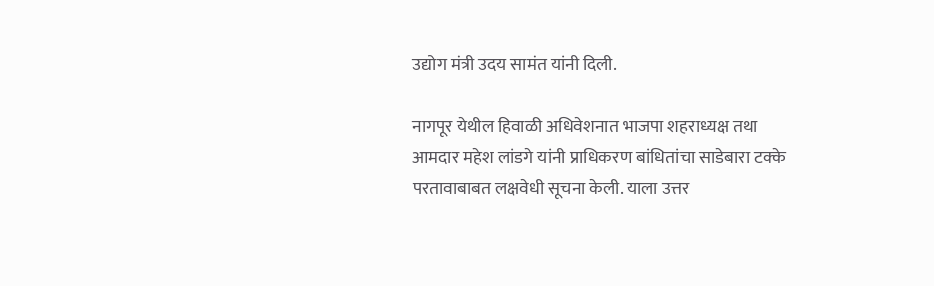उद्योग मंत्री उदय सामंत यांनी दिली.

नागपूर येथील हिवाळी अधिवेशनात भाजपा शहराध्यक्ष तथा आमदार महेश लांडगे यांनी प्राधिकरण बांधितांचा साडेबारा टक्के परतावाबाबत लक्षवेधी सूचना केली. याला उत्तर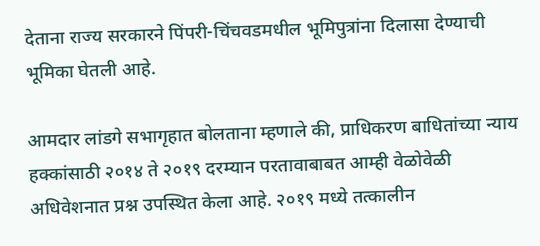देताना राज्य सरकारने पिंपरी-चिंचवडमधील भूमिपुत्रांना दिलासा देण्याची भूमिका घेतली आहे.

आमदार लांडगे सभागृहात बोलताना म्हणाले की, प्राधिकरण बाधितांच्या न्याय हक्कांसाठी २०१४ ते २०१९ दरम्यान परतावाबाबत आम्ही वेळोवेळी अधिवेशनात प्रश्न उपस्थित केला आहे. २०१९ मध्ये तत्कालीन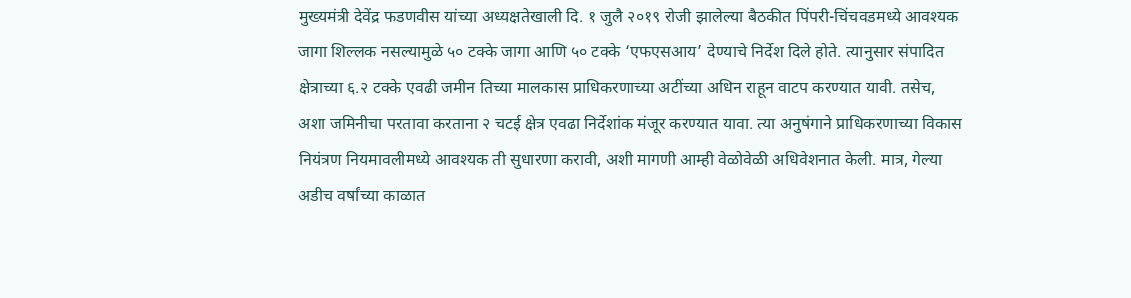मुख्यमंत्री देवेंद्र फडणवीस यांच्या अध्यक्षतेखाली दि. १ जुलै २०१९ रोजी झालेल्या बैठकीत पिंपरी-चिंचवडमध्ये आवश्यक जागा शिल्लक नसल्यामुळे ५० टक्के जागा आणि ५० टक्के ‘एफएसआय’ देण्याचे निर्देश दिले होते. त्यानुसार संपादित क्षेत्राच्या ६.२ टक्के एवढी जमीन तिच्या मालकास प्राधिकरणाच्या अटींच्या अधिन राहून वाटप करण्यात यावी. तसेच, अशा जमिनीचा परतावा करताना २ चटई क्षेत्र एवढा निर्देशांक मंजूर करण्यात यावा. त्या अनुषंगाने प्राधिकरणाच्या विकास नियंत्रण नियमावलीमध्ये आवश्यक ती सुधारणा करावी, अशी मागणी आम्ही वेळोवेळी अधिवेशनात केली. मात्र, गेल्या अडीच वर्षांच्या काळात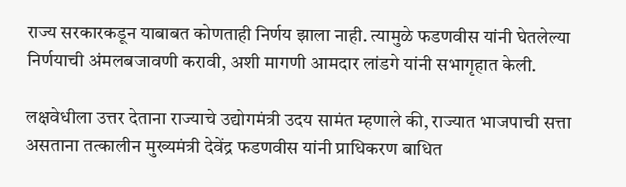राज्य सरकारकडून याबाबत कोणताही निर्णय झाला नाही. त्यामुळे फडणवीस यांनी घेतलेल्या निर्णयाची अंमलबजावणी करावी, अशी मागणी आमदार लांडगे यांनी सभागृहात केली.

लक्षवेधीला उत्तर देताना राज्याचे उद्योगमंत्री उदय सामंत म्हणाले की, राज्यात भाजपाची सत्ता असताना तत्कालीन मुख्यमंत्री देवेंद्र फडणवीस यांनी प्राधिकरण बाधित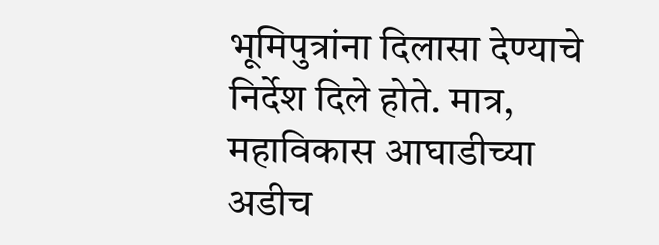भूमिपुत्रांना दिलासा देण्याचे निर्देश दिले होते. मात्र, महाविकास आघाडीच्या अडीच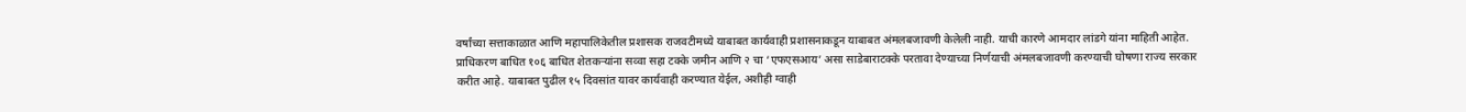वर्षांच्या सत्ताकाळात आणि महापालिकेतील प्रशासक राजवटीमध्ये याबाबत कार्यवाही प्रशासनाकडून याबाबत अंमलबजावणी केलेली नाही. याची कारणे आमदार लांडगे यांना माहिती आहेत. प्राधिकरण बाधित १०६ बाधित शेतकऱ्यांना सव्वा सहा टक्के जमीन आणि २ चा ‘एफएसआय’ असा साडेबाराटक्के परतावा देण्याच्या निर्णयाची अंमलबजावणी करण्याची घोषणा राज्य सरकार करीत आहे. याबाबत पुढील १५ दिवसांत यावर कार्यवाही करण्यात येईल, अशीही ग्वाही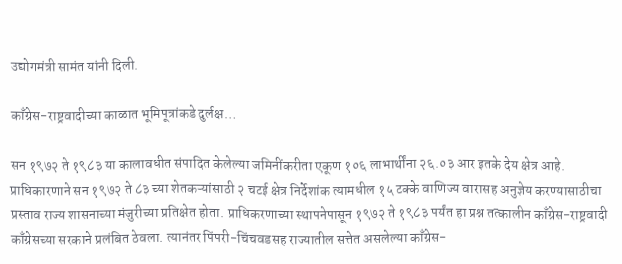उद्योगमंत्री सामंत यांनी दिली.

काँग्रेस-राष्ट्रवादीच्या काळात भूमिपूत्रांकडे दुर्लक्ष…

सन १९७२ ते १९८३ या कालावधीत संपादित केलेल्या जमिनींकरीता एकूण १०६ लाभार्थींना २६.०३ आर इतके देय क्षेत्र आहे. प्राधिकारणाने सन १९७२ ते ८३ च्या शेतकऱ्यांसाठी २ चटई क्षेत्र निर्देशांक त्यामधील १५ टक्के वाणिज्य वारासह अनुज्ञेय करण्यासाठीचा प्रस्ताव राज्य शासनाच्या मंजुरीच्या प्रतिक्षेत होता. प्राधिकरणाच्या स्थापनेपासून १९७२ ते १९८३ पर्यंत हा प्रश्न तत्कालीन काँग्रेस-राष्ट्रवादी काँग्रेसच्या सरकाने प्रलंबित ठेवला. त्यानंतर पिंपरी-चिंचवडसह राज्यातील सत्तेत असलेल्या काँग्रेस-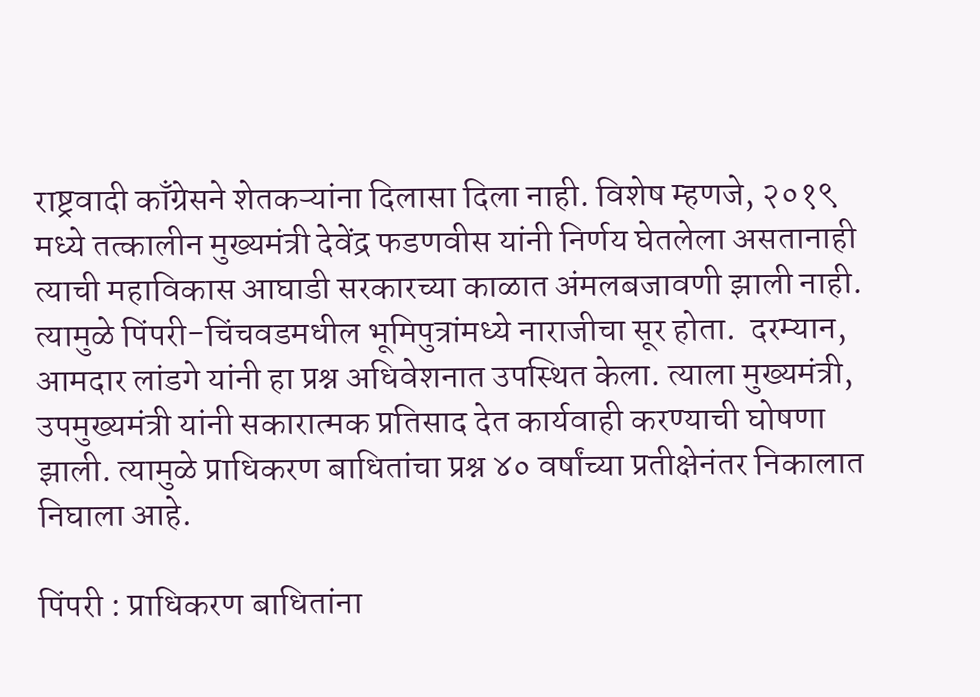राष्ट्रवादी काँग्रेसने शेतकऱ्यांना दिलासा दिला नाही. विशेष म्हणजे, २०१९ मध्ये तत्कालीन मुख्यमंत्री देवेंद्र फडणवीस यांनी निर्णय घेतलेला असतानाही त्याची महाविकास आघाडी सरकारच्या काळात अंमलबजावणी झाली नाही. त्यामुळे पिंपरी-चिंचवडमधील भूमिपुत्रांमध्ये नाराजीचा सूर होता.  दरम्यान, आमदार लांडगे यांनी हा प्रश्न अधिवेशनात उपस्थित केला. त्याला मुख्यमंत्री, उपमुख्यमंत्री यांनी सकारात्मक प्रतिसाद देत कार्यवाही करण्याची घोषणा झाली. त्यामुळे प्राधिकरण बाधितांचा प्रश्न ४० वर्षांच्या प्रतीक्षेनंतर निकालात निघाला आहे.

पिंपरी : प्राधिकरण बाधितांना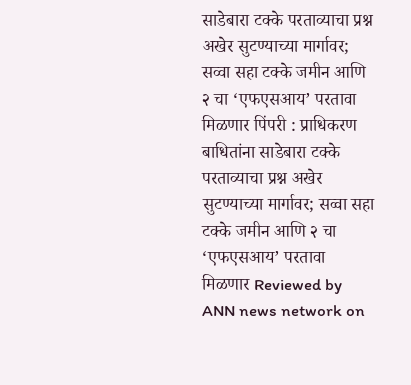साडेबारा टक्के परताव्याचा प्रश्न अखेर सुटण्याच्या मार्गावर; सव्वा सहा टक्के जमीन आणि २ चा ‘एफएसआय’ परतावा मिळणार पिंपरी : प्राधिकरण बाधितांना साडेबारा टक्के परताव्याचा प्रश्न अखेर सुटण्याच्या मार्गावर; सव्वा सहा टक्के जमीन आणि २ चा ‘एफएसआय’ परतावा मिळणार Reviewed by ANN news network on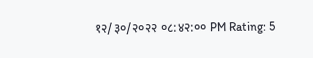१२/३०/२०२२ ०८:४२:०० PM Rating: 5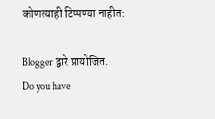कोणत्याही टिप्पण्‍या नाहीत:

Blogger द्वारे प्रायोजित.
Do you have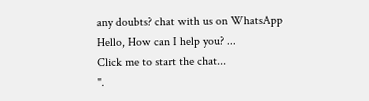any doubts? chat with us on WhatsApp
Hello, How can I help you? ...
Click me to start the chat...
".